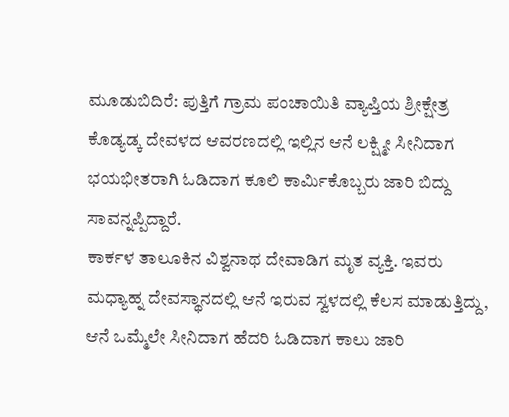ಮೂಡುಬಿದಿರೆ: ಪುತ್ತಿಗೆ ಗ್ರಾಮ ಪಂಚಾಯಿತಿ ವ್ಯಾಪ್ತಿಯ ಶ್ರೀಕ್ಷೇತ್ರ ಕೊಡ್ಯಡ್ಕ ದೇವಳದ ಆವರಣದಲ್ಲಿ ಇಲ್ಲಿನ ಆನೆ ಲಕ್ಷ್ಮೀ ಸೀನಿದಾಗ ಭಯಭೀತರಾಗಿ ಓಡಿದಾಗ ಕೂಲಿ ಕಾರ್ಮಿಕೊಬ್ಬರು ಜಾರಿ ಬಿದ್ದು ಸಾವನ್ನಪ್ಪಿದ್ದಾರೆ.
ಕಾರ್ಕಳ ತಾಲೂಕಿನ ವಿಶ್ವನಾಥ ದೇವಾಡಿಗ ಮೃತ ವ್ಯಕ್ತಿ. ಇವರು ಮಧ್ಯಾಹ್ನ ದೇವಸ್ಥಾನದಲ್ಲಿ ಆನೆ ಇರುವ ಸ್ವಳದಲ್ಲಿ ಕೆಲಸ ಮಾಡುತ್ತಿದ್ದು, ಆನೆ ಒಮ್ಮೆಲೇ ಸೀನಿದಾಗ ಹೆದರಿ ಓಡಿದಾಗ ಕಾಲು ಜಾರಿ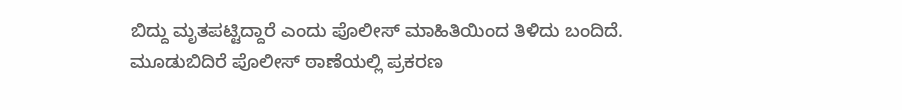ಬಿದ್ದು ಮೃತಪಟ್ಟಿದ್ದಾರೆ ಎಂದು ಪೊಲೀಸ್ ಮಾಹಿತಿಯಿಂದ ತಿಳಿದು ಬಂದಿದೆ. ಮೂಡುಬಿದಿರೆ ಪೊಲೀಸ್ ಠಾಣೆಯಲ್ಲಿ ಪ್ರಕರಣ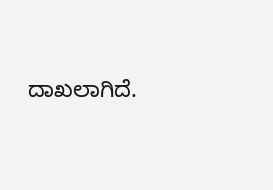ದಾಖಲಾಗಿದೆ.